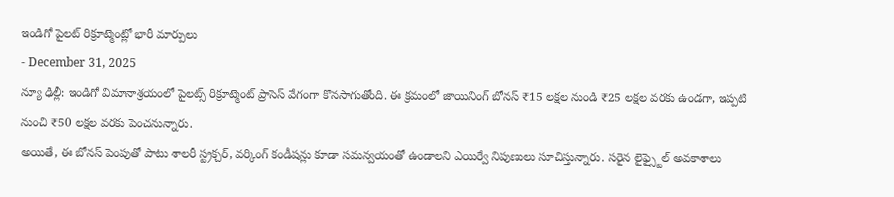ఇండిగో పైలట్ రిక్రూట్మెంట్లో భారీ మార్పులు
- December 31, 2025
న్యూ ఢిల్లీ: ఇండిగో విమానాశ్రయంలో పైలట్స్ రిక్రూట్మెంట్ ప్రాసెస్ వేగంగా కొనసాగుతోంది. ఈ క్రమంలో జాయినింగ్ బోనస్ ₹15 లక్షల నుండి ₹25 లక్షల వరకు ఉండగా, ఇప్పటి నుంచి ₹50 లక్షల వరకు పెంచనున్నారు.
అయితే, ఈ బోనస్ పెంపుతో పాటు శాలరీ స్ట్రక్చర్, వర్కింగ్ కండీషన్లు కూడా సమన్వయంతో ఉండాలని ఎయిర్వే నిపుణులు సూచిస్తున్నారు. సరైన లైఫ్స్టైల్ అవకాశాలు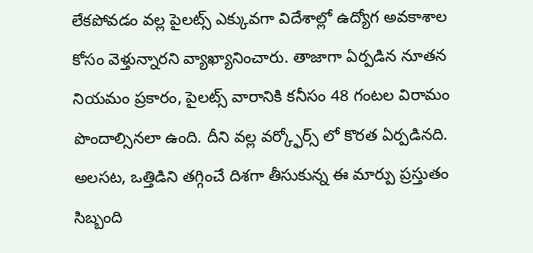లేకపోవడం వల్ల పైలట్స్ ఎక్కువగా విదేశాల్లో ఉద్యోగ అవకాశాల కోసం వెళ్తున్నారని వ్యాఖ్యానించారు. తాజాగా ఏర్పడిన నూతన నియమం ప్రకారం, పైలట్స్ వారానికి కనీసం 48 గంటల విరామం పొందాల్సినలా ఉంది. దీని వల్ల వర్క్ఫోర్స్ లో కొరత ఏర్పడినది. అలసట, ఒత్తిడిని తగ్గించే దిశగా తీసుకున్న ఈ మార్పు ప్రస్తుతం సిబ్బంది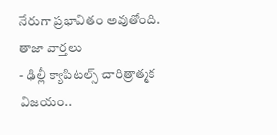నేరుగా ప్రభావితం అవుతోంది.
తాజా వార్తలు
- ఢిల్లీ క్యాపిటల్స్ చారిత్రాత్మక విజయం..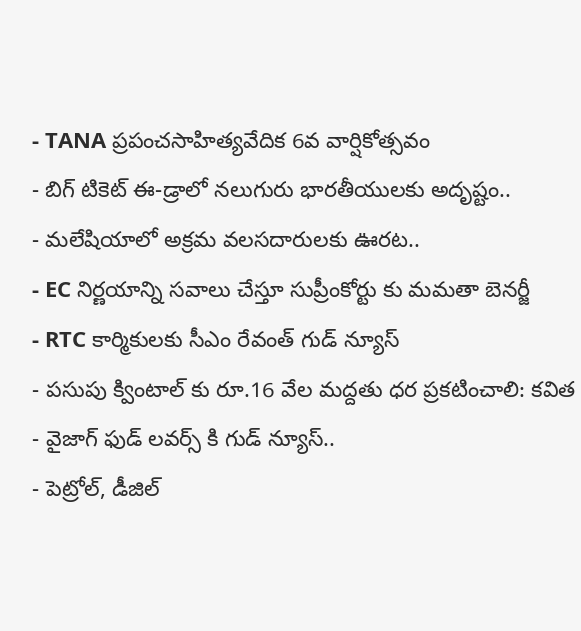- TANA ప్రపంచసాహిత్యవేదిక 6వ వార్షికోత్సవం
- బిగ్ టికెట్ ఈ-డ్రాలో నలుగురు భారతీయులకు అదృష్టం..
- మలేషియాలో అక్రమ వలసదారులకు ఊరట..
- EC నిర్ణయాన్ని సవాలు చేస్తూ సుప్రీంకోర్టు కు మమతా బెనర్జీ
- RTC కార్మికులకు సీఎం రేవంత్ గుడ్ న్యూస్
- పసుపు క్వింటాల్ కు రూ.16 వేల మద్దతు ధర ప్రకటించాలి: కవిత
- వైజాగ్ ఫుడ్ లవర్స్ కి గుడ్ న్యూస్..
- పెట్రోల్, డీజిల్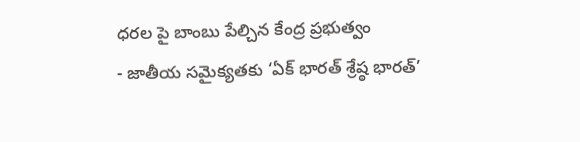ధరల పై బాంబు పేల్చిన కేంద్ర ప్రభుత్వం
- జాతీయ సమైక్యతకు ‘ఏక్ భారత్ శ్రేష్ఠ భారత్’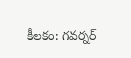కీలకం: గవర్నర్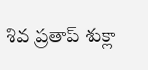శివ ప్రతాప్ శుక్లా